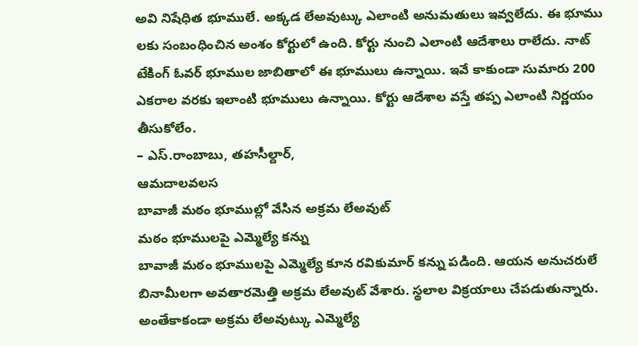అవి నిషేధిత భూములే. అక్కడ లేఅవుట్కు ఎలాంటి అనుమతులు ఇవ్వలేదు. ఈ భూము లకు సంబంధించిన అంశం కోర్టులో ఉంది. కోర్టు నుంచి ఎలాంటి ఆదేశాలు రాలేదు. నాట్ టేకింగ్ ఓవర్ భూముల జాబితాలో ఈ భూములు ఉన్నాయి. ఇవే కాకుండా సుమారు 200 ఎకరాల వరకు ఇలాంటి భూములు ఉన్నాయి. కోర్టు ఆదేశాల వస్తే తప్ప ఎలాంటి నిర్ణయం తీసుకోలేం.
– ఎస్.రాంబాబు, తహసీల్దార్,
ఆమదాలవలస
బావాజీ మఠం భూముల్లో వేసిన అక్రమ లేఅవుట్
మఠం భూములపై ఎమ్మెల్యే కన్ను
బావాజీ మఠం భూములపై ఎమ్మెల్యే కూన రవికుమార్ కన్ను పడింది. ఆయన అనుచరులే బినామీలగా అవతారమెత్తి అక్రమ లేఅవుట్ వేశారు. స్థలాల విక్రయాలు చేపడుతున్నారు. అంతేకాకండా అక్రమ లేఅవుట్కు ఎమ్మెల్యే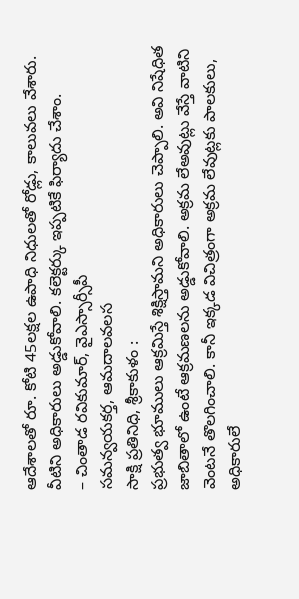ఆదేశాలతో రూ. కోటి 45లక్షల ఉపాధి నిధులతో రోడ్లు, కాలువలు వేశారు. వీటిని అధికారులు అడ్డుకోవాలి. కలెక్టర్కు ఇప్పటికే ఫిర్యాదు చేశాం.
– చింతాడ రవికుమార్, వైఎస్సార్సీపీ
సమన్వయకర్త, ఆమదాలవలస
సాక్షి ప్రతినిధి, శ్రీకాకుళం :
ప్రభుత్వ భూములు ఆక్రమిస్తే శిక్షిస్తామని అధికారులు చెప్పాలి. అవి నిషేధిత జాబితాలో ఉంటే ఆక్రమణలను అడ్డుకోవాలి. అక్రమ లేఅవుట్లు వేస్తే వాటిని వెంటనే తొలగించాలి. కానీ ఇక్కడ విచిత్రంగా అక్రమ లేవుట్లకు పాలకులు, అధికారులే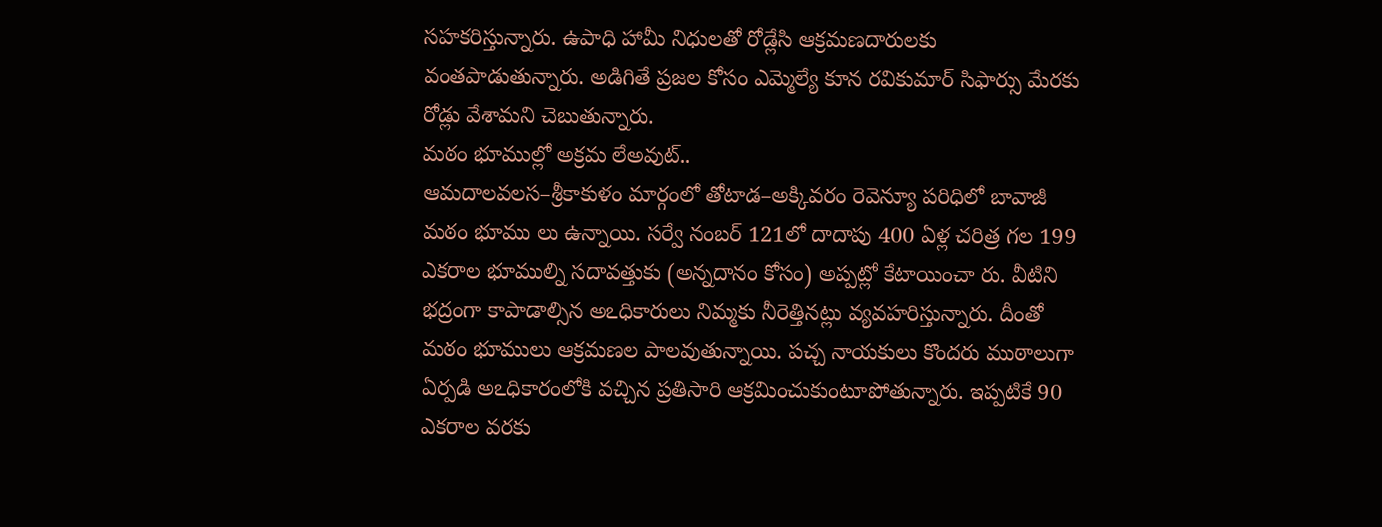సహకరిస్తున్నారు. ఉపాధి హామీ నిధులతో రోడ్లేసి ఆక్రమణదారులకు వంతపాడుతున్నారు. అడిగితే ప్రజల కోసం ఎమ్మెల్యే కూన రవికుమార్ సిఫార్సు మేరకు రోడ్లు వేశామని చెబుతున్నారు.
మఠం భూముల్లో అక్రమ లేఅవుట్..
ఆమదాలవలస–శ్రీకాకుళం మార్గంలో తోటాడ–అక్కివరం రెవెన్యూ పరిధిలో బావాజీ మఠం భూము లు ఉన్నాయి. సర్వే నంబర్ 121లో దాదాపు 400 ఏళ్ల చరిత్ర గల 199 ఎకరాల భూముల్ని సదావత్తుకు (అన్నదానం కోసం) అప్పట్లో కేటాయించా రు. వీటిని భద్రంగా కాపాడాల్సిన అఽధికారులు నిమ్మకు నీరెత్తినట్లు వ్యవహరిస్తున్నారు. దీంతో మఠం భూములు ఆక్రమణల పాలవుతున్నాయి. పచ్చ నాయకులు కొందరు ముఠాలుగా ఏర్పడి అఽధికారంలోకి వచ్చిన ప్రతిసారి ఆక్రమించుకుంటూపోతున్నారు. ఇప్పటికే 90 ఎకరాల వరకు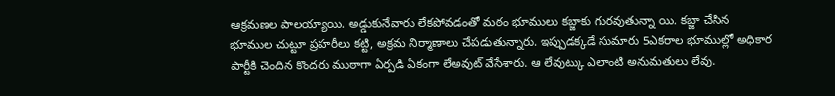ఆక్రమణల పాలయ్యాయి. అడ్డుకునేవారు లేకపోవడంతో మఠం భూములు కబ్జాకు గురవుతున్నా యి. కబ్జా చేసిన భూముల చుట్టూ ప్రహరీలు కట్టి, అక్రమ నిర్మాణాలు చేపడుతున్నారు. ఇప్పుడక్కడే సుమారు 5ఎకరాల భూముల్లో అధికార పార్టీకి చెందిన కొందరు ముఠాగా ఏర్పడి ఏకంగా లేఅవుట్ వేసేశారు. ఆ లేవుట్కు ఎలాంటి అనుమతులు లేవు.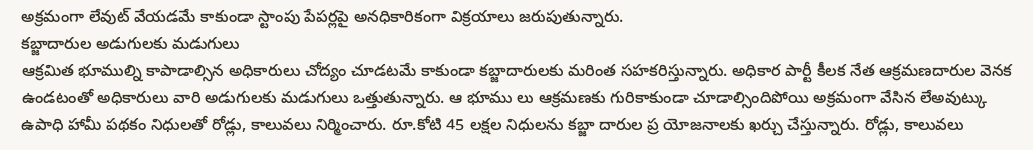అక్రమంగా లేవుట్ వేయడమే కాకుండా స్టాంపు పేపర్లపై అనధికారికంగా విక్రయాలు జరుపుతున్నారు.
కబ్జాదారుల అడుగులకు మడుగులు
ఆక్రమిత భూముల్ని కాపాడాల్సిన అధికారులు చోద్యం చూడటమే కాకుండా కబ్జాదారులకు మరింత సహకరిస్తున్నారు. అధికార పార్టీ కీలక నేత ఆక్రమణదారుల వెనక ఉండటంతో అధికారులు వారి అడుగులకు మడుగులు ఒత్తుతున్నారు. ఆ భూము లు ఆక్రమణకు గురికాకుండా చూడాల్సిందిపోయి అక్రమంగా వేసిన లేఅవుట్కు ఉపాధి హామీ పథకం నిధులతో రోడ్లు, కాలువలు నిర్మించారు. రూ.కోటి 45 లక్షల నిధులను కబ్జా దారుల ప్ర యోజనాలకు ఖర్చు చేస్తున్నారు. రోడ్లు, కాలువలు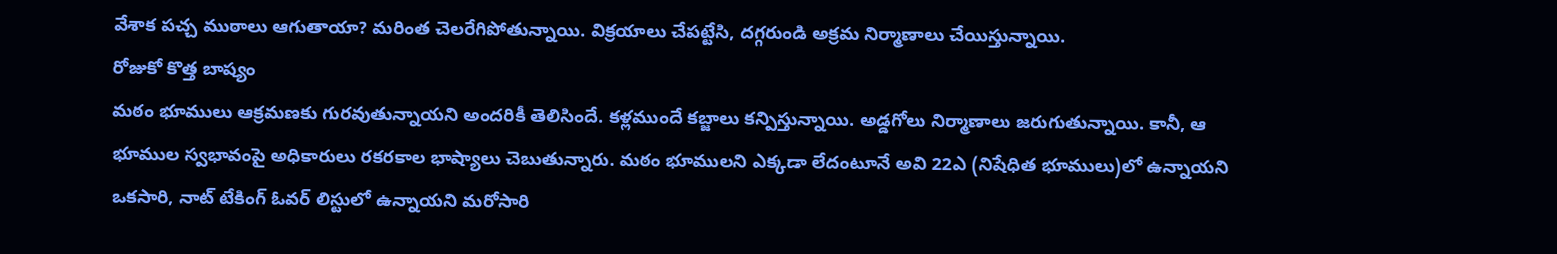వేశాక పచ్చ ముఠాలు ఆగుతాయా? మరింత చెలరేగిపోతున్నాయి. విక్రయాలు చేపట్టేసి, దగ్గరుండి అక్రమ నిర్మాణాలు చేయిస్తున్నాయి.
రోజుకో కొత్త బాష్యం
మఠం భూములు ఆక్రమణకు గురవుతున్నాయని అందరికీ తెలిసిందే. కళ్లముందే కబ్జాలు కన్పిస్తున్నాయి. అడ్డగోలు నిర్మాణాలు జరుగుతున్నాయి. కానీ, ఆ భూముల స్వభావంపై అధికారులు రకరకాల భాష్యాలు చెబుతున్నారు. మఠం భూములని ఎక్కడా లేదంటూనే అవి 22ఎ (నిషేధిత భూములు)లో ఉన్నాయని ఒకసారి, నాట్ టేకింగ్ ఓవర్ లిస్టులో ఉన్నాయని మరోసారి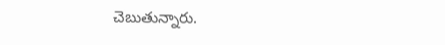చెబుతున్నారు.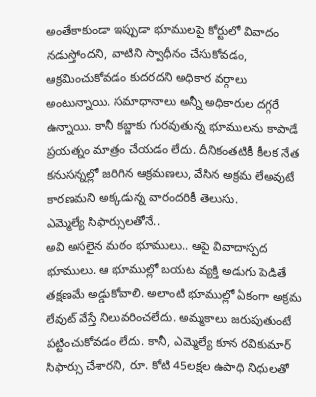అంతేకాకుండా ఇప్పుడా భూములపై కోర్టులో వివాదం నడుస్తోందని, వాటిని స్వాధీనం చేసుకోవడం, ఆక్రమించుకోవడం కుదరదని అధికార వర్గాలు అంటున్నాయి. సమాధానాలు అన్నీ అధికారుల దగ్గరే ఉన్నాయి. కానీ కబ్జాకు గురవుతున్న భూములను కాపాడే ప్రయత్నం మాత్రం చేయడం లేదు. దీనికంతటికీ కీలక నేత కనుసన్నల్లో జరిగిన ఆక్రమణలు, వేసిన అక్రమ లేఅవుటే కారణమని అక్కడున్న వారందరికీ తెలుసు.
ఎమ్మెల్యే సిఫార్సులతోనే..
అవి అసలైన మఠం భూములు.. ఆపై వివాదాస్పద భూములు. ఆ భూముల్లో బయట వ్యక్తి అడుగు పెడితే తక్షణమే అడ్డుకోవాలి. అలాంటి భూముల్లో ఏకంగా అక్రమ లేవుట్ వేస్తే నిలువరించలేదు. అమ్మకాలు జరుపుతుంటే పట్టించుకోవడం లేదు. కానీ, ఎమ్మెల్యే కూన రవికుమార్ సిఫార్సు చేశారని, రూ. కోటి 45లక్షల ఉపాధి నిధులతో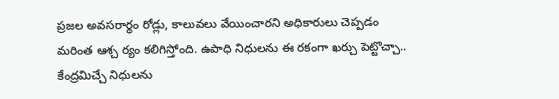ప్రజల అవసరార్థం రోడ్లు, కాలువలు వేయించారని అధికారులు చెప్పడం మరింత ఆశ్చ ర్యం కలిగిస్తోంది. ఉపాధి నిధులను ఈ రకంగా ఖర్చు పెట్టొచ్చా.. కేంద్రమిచ్చే నిధులను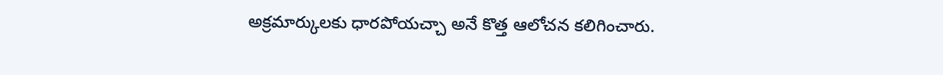అక్రమార్కులకు ధారపోయచ్చా అనే కొత్త ఆలోచన కలిగించారు.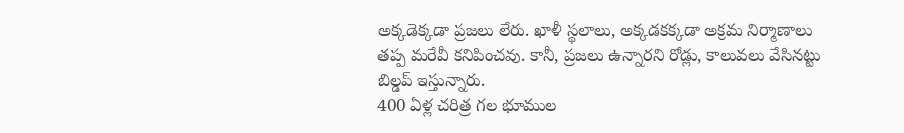అక్కడెక్కడా ప్రజలు లేరు. ఖాళీ స్థలాలు, అక్కడకక్కడా అక్రమ నిర్మాణాలు తప్ప మరేవీ కనిపించవు. కానీ, ప్రజలు ఉన్నారని రోడ్లు, కాలువలు వేసినట్టు బిల్డప్ ఇస్తున్నారు.
400 ఏళ్ల చరిత్ర గల భూముల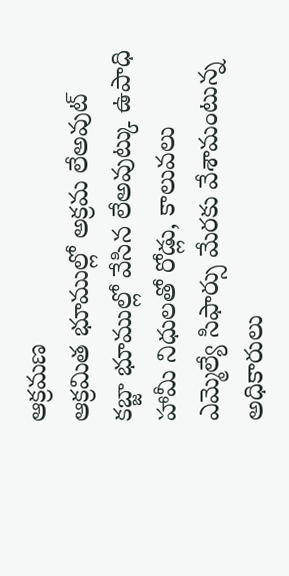ఆక్రమణ
ఆక్రమిత భూముల్లో అక్రమ లేఅవుట్
కబ్జా భూముల్లో వేసిన లేఅవుట్కు ఉపాధి హామీ నిధులతో రోడ్లు, కాలువలు
ఎమ్మెల్యే సిఫార్సు మేరకు వేశామంటున్న అధికారులు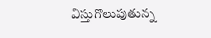విస్తుగొలుపుతున్న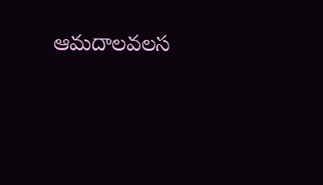ఆమదాలవలస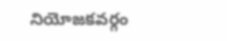నియోజకవర్గం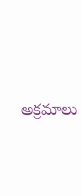అక్రమాలు